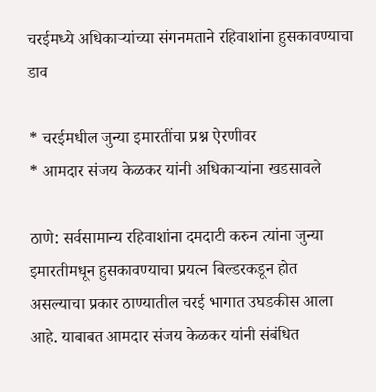चरईमध्ये अधिकाऱ्यांच्या संगनमताने रहिवाशांना हुसकावण्याचा डाव

* चरईमधील जुन्या इमारतींचा प्रश्न ऐरणीवर
* आमदार संजय केळकर यांनी अधिकाऱ्यांना खडसावले

ठाणे: सर्वसामान्य रहिवाशांना दमदाटी करुन त्यांना जुन्या इमारतीमधून हुसकावण्याचा प्रयत्न बिल्डरकडून होत असल्याचा प्रकार ठाण्यातील चरई भागात उघडकीस आला आहे. याबाबत आमदार संजय केळकर यांनी संबंधित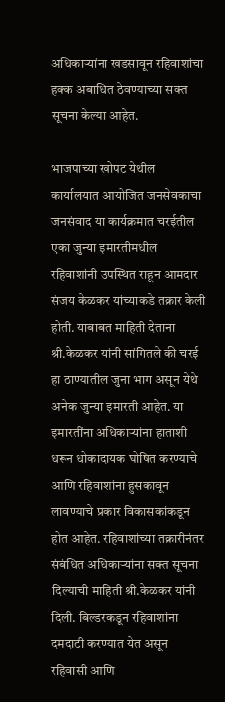अधिकाऱ्यांना खडसावून रहिवाशांचा हक्क अबाधित ठेवण्याच्या सक्त सूचना केल्या आहेत.

भाजपाच्या खोपट येथील कार्यालयात आयोजित जनसेवकाचा जनसंवाद या कार्यक्रमात चरईतील एका जुन्या इमारतीमधील रहिवाशांनी उपस्थित राहून आमदार संजय केळकर यांच्याकडे तक्रार केली होती. याबाबत माहिती देताना श्री.केळकर यांनी सांगितले की चरई हा ठाण्यातील जुना भाग असून येथे अनेक जुन्या इमारती आहेत. या इमारतींना अधिकाऱ्यांना हाताशी धरून धोकादायक घोषित करण्याचे आणि रहिवाशांना हुसकावून लावण्याचे प्रकार विकासकांकडून होत आहेत. रहिवाशांच्या तक्रारीनंतर संबंधित अधिकाऱ्यांना सक्त सूचना दिल्याची माहिती श्री.केळकर यांनी दिली. बिल्डरकडून रहिवाशांना दमदाटी करण्यात येत असून रहिवासी आणि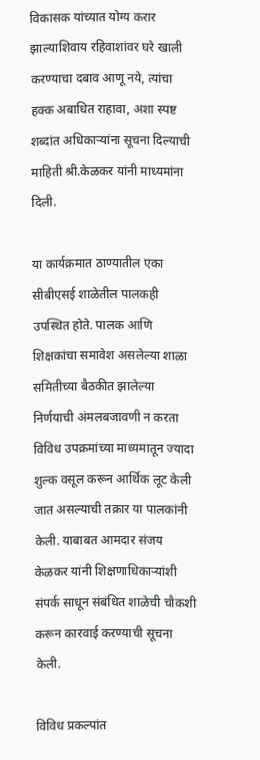विकासक यांच्यात योग्य करार झाल्याशिवाय रहिवाशांवर घरे खाली करण्याचा दबाव आणू नये, त्यांचा हक्क अबाधित राहावा, अशा स्पष्ट शब्दांत अधिकाऱ्यांना सूचना दिल्याची माहिती श्री.केळकर यांनी माध्यमांना दिली.

या कार्यक्रमात ठाण्यातील एका सीबीएसई शाळेतील पालकही उपस्थित होते. पालक आणि शिक्षकांचा समावेश असलेल्या शाळा समितीच्या बैठकीत झालेल्या निर्णयाची अंमलबजावणी न करता विविध उपक्रमांच्या माध्यमातून ज्यादा शुल्क वसूल करून आर्थिक लूट केली जात असल्याची तक्रार या पालकांनी केली. याबाबत आमदार संजय केळकर यांनी शिक्षणाधिकाऱ्यांशी संपर्क साधून संबंधित शाळेची चौकशी करून कारवाई करण्याची सूचना केली.

विविध प्रकल्पांत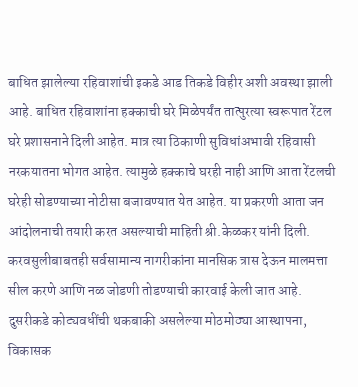बाधित झालेल्या रहिवाशांची इकडे आड तिकडे विहीर अशी अवस्था झाली आहे. बाधित रहिवाशांना हक्काची घरे मिळेपर्यंत तात्पुरत्या स्वरूपात रेंटल घरे प्रशासनाने दिली आहेत. मात्र त्या ठिकाणी सुविधांअभावी रहिवासी नरकयातना भोगत आहेत. त्यामुळे हक्काचे घरही नाही आणि आता रेंटलची घरेही सोडण्याच्या नोटीसा बजावण्यात येत आहेत. या प्रकरणी आता जन आंदोलनाची तयारी करत असल्याची माहिती श्री.केळकर यांनी दिली. करवसुलीबाबतही सर्वसामान्य नागरीकांना मानसिक त्रास देऊन मालमत्ता सील करणे आणि नळ जोडणी तोडण्याची कारवाई केली जात आहे. दुसरीकडे कोट्यवधींची थकबाकी असलेल्या मोठमोठ्या आस्थापना, विकासक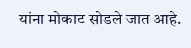यांना मोकाट सोडले जात आहे.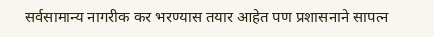सर्वसामान्य नागरीक कर भरण्यास तयार आहेत पण प्रशासनाने सापत्न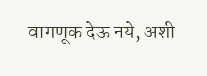वागणूक देऊ नये, अशी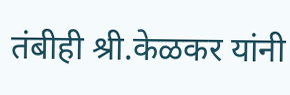तंबीही श्री.केळकर यांनी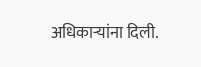अधिकाऱ्यांना दिली.